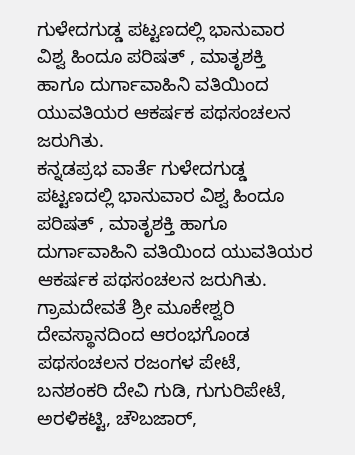ಗುಳೇದಗುಡ್ಡ ಪಟ್ಟಣದಲ್ಲಿ ಭಾನುವಾರ ವಿಶ್ವ ಹಿಂದೂ ಪರಿಷತ್ , ಮಾತೃಶಕ್ತಿ ಹಾಗೂ ದುರ್ಗಾವಾಹಿನಿ ವತಿಯಿಂದ ಯುವತಿಯರ ಆಕರ್ಷಕ ಪಥಸಂಚಲನ ಜರುಗಿತು.
ಕನ್ನಡಪ್ರಭ ವಾರ್ತೆ ಗುಳೇದಗುಡ್ಡ
ಪಟ್ಟಣದಲ್ಲಿ ಭಾನುವಾರ ವಿಶ್ವ ಹಿಂದೂ ಪರಿಷತ್ , ಮಾತೃಶಕ್ತಿ ಹಾಗೂ ದುರ್ಗಾವಾಹಿನಿ ವತಿಯಿಂದ ಯುವತಿಯರ ಆಕರ್ಷಕ ಪಥಸಂಚಲನ ಜರುಗಿತು. ಗ್ರಾಮದೇವತೆ ಶ್ರೀ ಮೂಕೇಶ್ವರಿ ದೇವಸ್ಥಾನದಿಂದ ಆರಂಭಗೊಂಡ ಪಥಸಂಚಲನ ರಜಂಗಳ ಪೇಟೆ, ಬನಶಂಕರಿ ದೇವಿ ಗುಡಿ, ಗುಗುರಿಪೇಟೆ, ಅರಳಿಕಟ್ಟಿ, ಚೌಬಜಾರ್,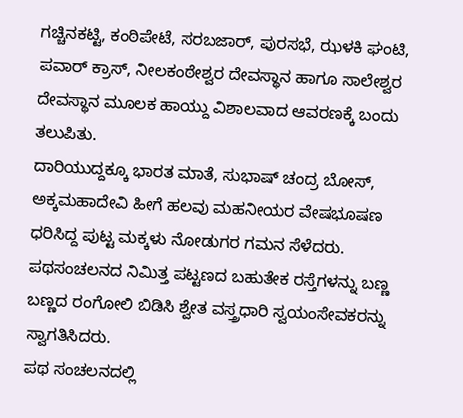ಗಚ್ಚಿನಕಟ್ಟಿ, ಕಂಠಿಪೇಟೆ, ಸರಬಜಾರ್, ಪುರಸಭೆ, ಝಳಕಿ ಘಂಟಿ, ಪವಾರ್ ಕ್ರಾಸ್, ನೀಲಕಂಠೇಶ್ವರ ದೇವಸ್ಥಾನ ಹಾಗೂ ಸಾಲೇಶ್ವರ ದೇವಸ್ಥಾನ ಮೂಲಕ ಹಾಯ್ದು ವಿಶಾಲವಾದ ಆವರಣಕ್ಕೆ ಬಂದು ತಲುಪಿತು.
ದಾರಿಯುದ್ದಕ್ಕೂ ಭಾರತ ಮಾತೆ, ಸುಭಾಷ್ ಚಂದ್ರ ಬೋಸ್, ಅಕ್ಕಮಹಾದೇವಿ ಹೀಗೆ ಹಲವು ಮಹನೀಯರ ವೇಷಭೂಷಣ ಧರಿಸಿದ್ದ ಪುಟ್ಟ ಮಕ್ಕಳು ನೋಡುಗರ ಗಮನ ಸೆಳೆದರು. ಪಥಸಂಚಲನದ ನಿಮಿತ್ತ ಪಟ್ಟಣದ ಬಹುತೇಕ ರಸ್ತೆಗಳನ್ನು ಬಣ್ಣ ಬಣ್ಣದ ರಂಗೋಲಿ ಬಿಡಿಸಿ ಶ್ವೇತ ವಸ್ತ್ರಧಾರಿ ಸ್ವಯಂಸೇವಕರನ್ನು ಸ್ವಾಗತಿಸಿದರು.
ಪಥ ಸಂಚಲನದಲ್ಲಿ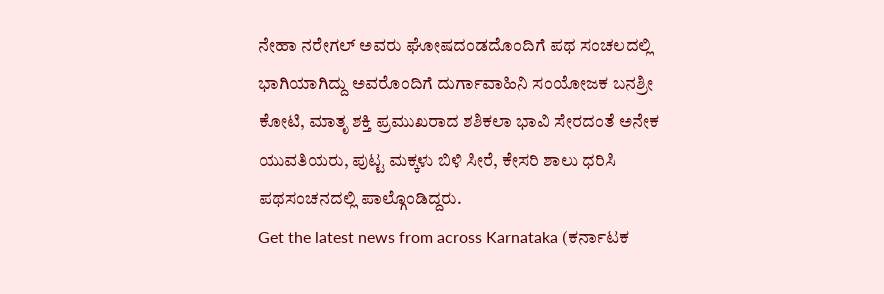ನೇಹಾ ನರೇಗಲ್ ಅವರು ಘೋಷದಂಡದೊಂದಿಗೆ ಪಥ ಸಂಚಲದಲ್ಲಿ ಭಾಗಿಯಾಗಿದ್ದು ಅವರೊಂದಿಗೆ ದುರ್ಗಾವಾಹಿನಿ ಸಂಯೋಜಕ ಬನಶ್ರೀ ಕೋಟಿ, ಮಾತೃ ಶಕ್ತಿ ಪ್ರಮುಖರಾದ ಶಶಿಕಲಾ ಭಾವಿ ಸೇರದಂತೆ ಅನೇಕ ಯುವತಿಯರು, ಪುಟ್ಟ ಮಕ್ಕಳು ಬಿಳಿ ಸೀರೆ, ಕೇಸರಿ ಶಾಲು ಧರಿಸಿ ಪಥಸಂಚನದಲ್ಲಿ ಪಾಲ್ಗೊಂಡಿದ್ದರು.
Get the latest news from across Karnataka (ಕರ್ನಾಟಕ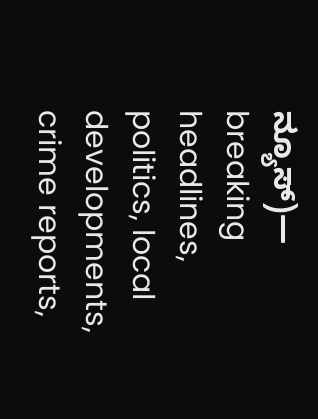ನ್ಯೂಸ್)— breaking headlines, politics, local developments, crime reports,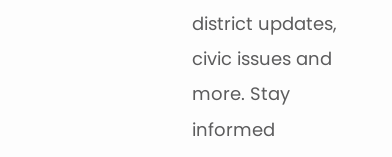district updates, civic issues and more. Stay informed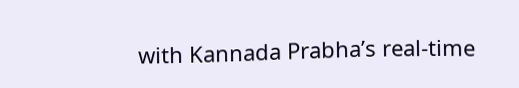with Kannada Prabha’s real‑time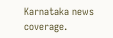Karnataka news coverage.